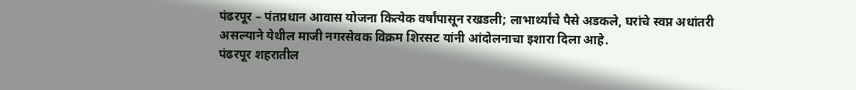पंढरपूर – पंतप्रधान आवास योजना कित्येक वर्षांपासून रखडली; लाभार्थ्यांचे पैसे अडकले, घरांचे स्वप्न अधांतरी असल्याने येथील माजी नगरसेवक विक्रम शिरसट यांनी आंदोलनाचा इशारा दिला आहे.
पंढरपूर शहरातील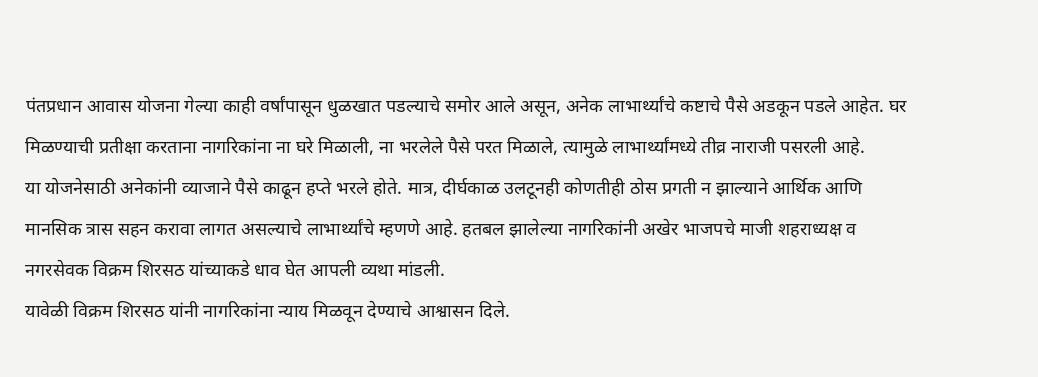पंतप्रधान आवास योजना गेल्या काही वर्षांपासून धुळखात पडल्याचे समोर आले असून, अनेक लाभार्थ्यांचे कष्टाचे पैसे अडकून पडले आहेत. घर मिळण्याची प्रतीक्षा करताना नागरिकांना ना घरे मिळाली, ना भरलेले पैसे परत मिळाले, त्यामुळे लाभार्थ्यांमध्ये तीव्र नाराजी पसरली आहे.
या योजनेसाठी अनेकांनी व्याजाने पैसे काढून हप्ते भरले होते. मात्र, दीर्घकाळ उलटूनही कोणतीही ठोस प्रगती न झाल्याने आर्थिक आणि मानसिक त्रास सहन करावा लागत असल्याचे लाभार्थ्यांचे म्हणणे आहे. हतबल झालेल्या नागरिकांनी अखेर भाजपचे माजी शहराध्यक्ष व नगरसेवक विक्रम शिरसठ यांच्याकडे धाव घेत आपली व्यथा मांडली.
यावेळी विक्रम शिरसठ यांनी नागरिकांना न्याय मिळवून देण्याचे आश्वासन दिले.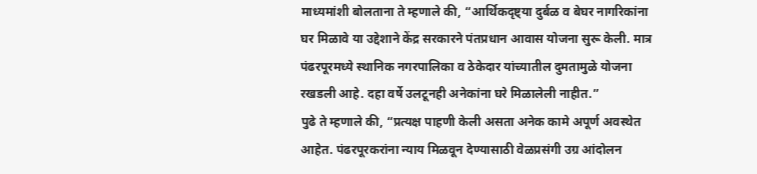माध्यमांशी बोलताना ते म्हणाले की, “आर्थिकदृष्ट्या दुर्बळ व बेघर नागरिकांना घर मिळावे या उद्देशाने केंद्र सरकारने पंतप्रधान आवास योजना सुरू केली. मात्र पंढरपूरमध्ये स्थानिक नगरपालिका व ठेकेदार यांच्यातील दुमतामुळे योजना रखडली आहे. दहा वर्षे उलटूनही अनेकांना घरे मिळालेली नाहीत.”
पुढे ते म्हणाले की, “प्रत्यक्ष पाहणी केली असता अनेक कामे अपूर्ण अवस्थेत आहेत. पंढरपूरकरांना न्याय मिळवून देण्यासाठी वेळप्रसंगी उग्र आंदोलन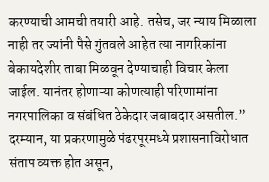करण्याची आमची तयारी आहे. तसेच, जर न्याय मिळाला नाही तर ज्यांनी पैसे गुंतवले आहेत त्या नागरिकांना बेकायदेशीर ताबा मिळवून देण्याचाही विचार केला जाईल. यानंतर होणाऱ्या कोणत्याही परिणामांना नगरपालिका व संबंधित ठेकेदार जबाबदार असतील.”
दरम्यान, या प्रकरणामुळे पंढरपूरमध्ये प्रशासनाविरोधात संताप व्यक्त होत असून,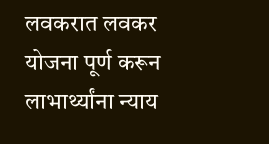लवकरात लवकर योजना पूर्ण करून लाभार्थ्यांना न्याय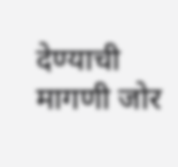देण्याची मागणी जोर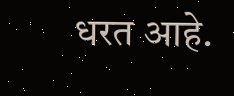धरत आहे.